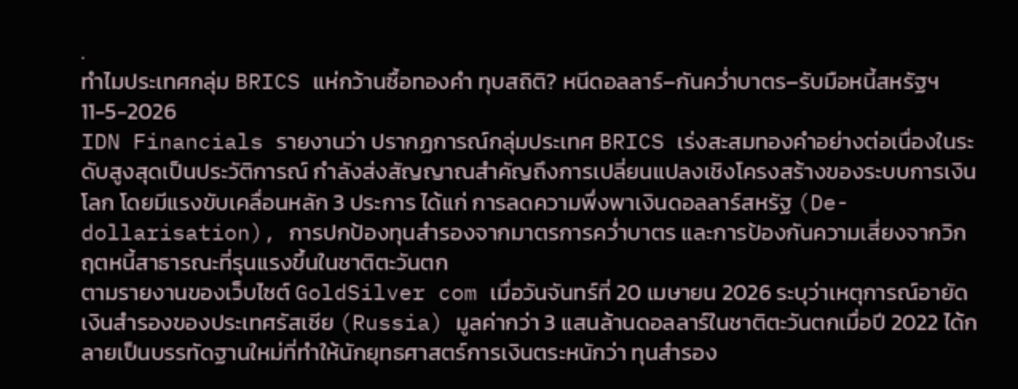.
ทำไมประเทศกลุ่ม BRICS แห่กว้านซื้อทองคำ ทุบสถิติ? หนีดอลลาร์–กันคว่ำบาตร–รับมือหนี้สหรัฐฯ
11-5-2026
IDN Financials รายงานว่า ปรากฏการณ์กลุ่มประเทศ BRICS เร่งสะสมทองคำอย่างต่อเนื่องในระดับสูงสุดเป็นประวัติการณ์ กำลังส่งสัญญาณสำคัญถึงการเปลี่ยนแปลงเชิงโครงสร้างของระบบการเงินโลก โดยมีแรงขับเคลื่อนหลัก 3 ประการ ได้แก่ การลดความพึ่งพาเงินดอลลาร์สหรัฐ (De-dollarisation), การปกป้องทุนสำรองจากมาตรการคว่ำบาตร และการป้องกันความเสี่ยงจากวิกฤตหนี้สาธารณะที่รุนแรงขึ้นในชาติตะวันตก
ตามรายงานของเว็บไซต์ GoldSilver com เมื่อวันจันทร์ที่ 20 เมษายน 2026 ระบุว่าเหตุการณ์อายัดเงินสำรองของประเทศรัสเซีย (Russia) มูลค่ากว่า 3 แสนล้านดอลลาร์ในชาติตะวันตกเมื่อปี 2022 ได้กลายเป็นบรรทัดฐานใหม่ที่ทำให้นักยุทธศาสตร์การเงินตระหนักว่า ทุนสำรอง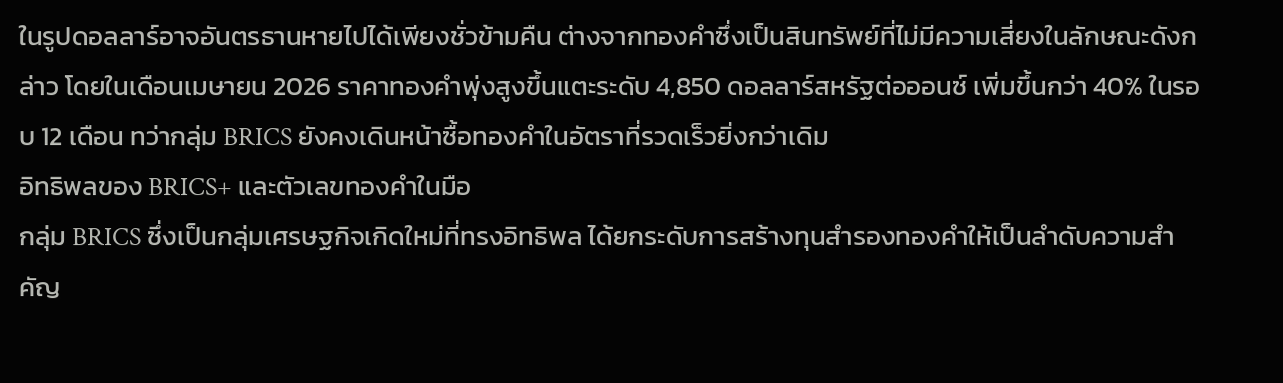ในรูปดอลลาร์อาจอันตรธานหายไปได้เพียงชั่วข้ามคืน ต่างจากทองคำซึ่งเป็นสินทรัพย์ที่ไม่มีความเสี่ยงในลักษณะดังกล่าว โดยในเดือนเมษายน 2026 ราคาทองคำพุ่งสูงขึ้นแตะระดับ 4,850 ดอลลาร์สหรัฐต่อออนซ์ เพิ่มขึ้นกว่า 40% ในรอบ 12 เดือน ทว่ากลุ่ม BRICS ยังคงเดินหน้าซื้อทองคำในอัตราที่รวดเร็วยิ่งกว่าเดิม
อิทธิพลของ BRICS+ และตัวเลขทองคำในมือ
กลุ่ม BRICS ซึ่งเป็นกลุ่มเศรษฐกิจเกิดใหม่ที่ทรงอิทธิพล ได้ยกระดับการสร้างทุนสำรองทองคำให้เป็นลำดับความสำคัญ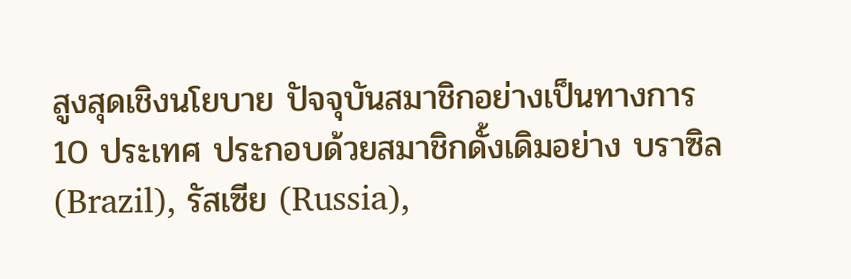สูงสุดเชิงนโยบาย ปัจจุบันสมาชิกอย่างเป็นทางการ 10 ประเทศ ประกอบด้วยสมาชิกดั้งเดิมอย่าง บราซิล (Brazil), รัสเซีย (Russia),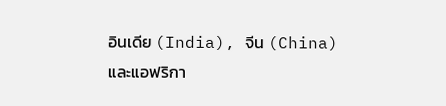อินเดีย (India), จีน (China) และแอฟริกา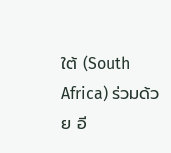ใต้ (South Africa) ร่วมด้วย อี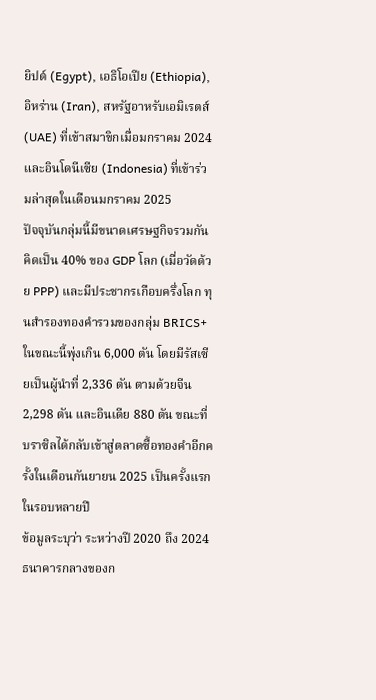ยิปต์ (Egypt), เอธิโอเปีย (Ethiopia), อิหร่าน (Iran), สหรัฐอาหรับเอมิเรตส์ (UAE) ที่เข้าสมาขิกเมื่อมกราคม 2024 และอินโดนีเซีย (Indonesia) ที่เข้าร่วมล่าสุดในเดือนมกราคม 2025
ปัจจุบันกลุ่มนี้มีขนาดเศรษฐกิจรวมกันคิดเป็น 40% ของ GDP โลก (เมื่อวัดด้วย PPP) และมีประชากรเกือบครึ่งโลก ทุนสำรองทองคำรวมของกลุ่ม BRICS+ ในขณะนี้พุ่งเกิน 6,000 ตัน โดยมีรัสเซียเป็นผู้นำที่ 2,336 ตัน ตามด้วยจีน 2,298 ตัน และอินเดีย 880 ตัน ขณะที่บราซิลได้กลับเข้าสู่ตลาดซื้อทองคำอีกครั้งในเดือนกันยายน 2025 เป็นครั้งแรกในรอบหลายปี
ข้อมูลระบุว่า ระหว่างปี 2020 ถึง 2024 ธนาคารกลางของก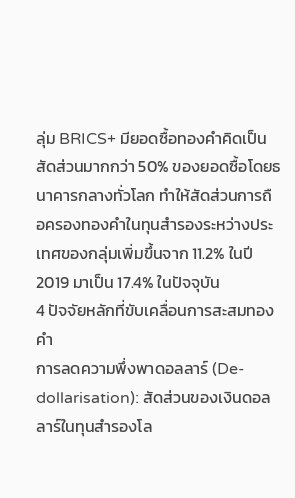ลุ่ม BRICS+ มียอดซื้อทองคำคิดเป็นสัดส่วนมากกว่า 50% ของยอดซื้อโดยธนาคารกลางทั่วโลก ทำให้สัดส่วนการถือครองทองคำในทุนสำรองระหว่างประเทศของกลุ่มเพิ่มขึ้นจาก 11.2% ในปี 2019 มาเป็น 17.4% ในปัจจุบัน
4 ปัจจัยหลักที่ขับเคลื่อนการสะสมทองคำ
การลดความพึ่งพาดอลลาร์ (De-dollarisation): สัดส่วนของเงินดอลลาร์ในทุนสำรองโล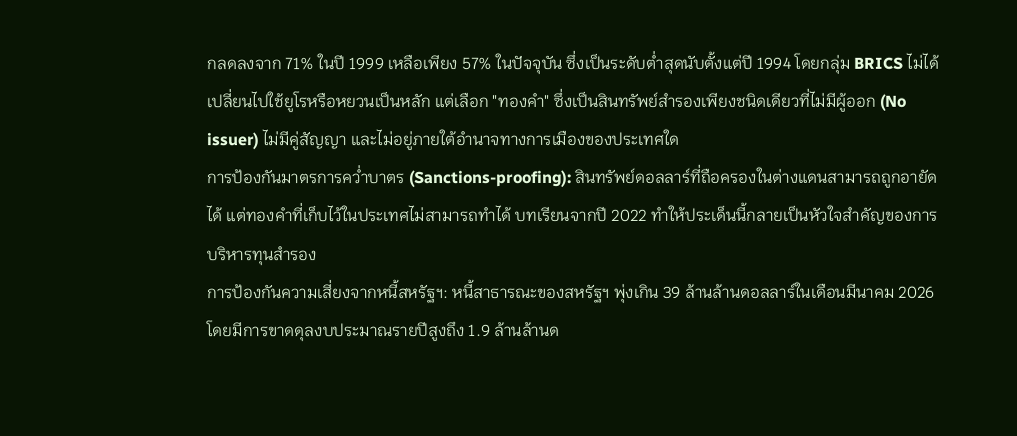กลดลงจาก 71% ในปี 1999 เหลือเพียง 57% ในปัจจุบัน ซึ่งเป็นระดับต่ำสุดนับตั้งแต่ปี 1994 โดยกลุ่ม BRICS ไม่ได้เปลี่ยนไปใช้ยูโรหรือหยวนเป็นหลัก แต่เลือก "ทองคำ" ซึ่งเป็นสินทรัพย์สำรองเพียงชนิดเดียวที่ไม่มีผู้ออก (No issuer) ไม่มีคู่สัญญา และไม่อยู่ภายใต้อำนาจทางการเมืองของประเทศใด
การป้องกันมาตรการคว่ำบาตร (Sanctions-proofing): สินทรัพย์ดอลลาร์ที่ถือครองในต่างแดนสามารถถูกอายัดได้ แต่ทองคำที่เก็บไว้ในประเทศไม่สามารถทำได้ บทเรียนจากปี 2022 ทำให้ประเด็นนี้กลายเป็นหัวใจสำคัญของการบริหารทุนสำรอง
การป้องกันความเสี่ยงจากหนี้สหรัฐฯ: หนี้สาธารณะของสหรัฐฯ พุ่งเกิน 39 ล้านล้านดอลลาร์ในเดือนมีนาคม 2026 โดยมีการขาดดุลงบประมาณรายปีสูงถึง 1.9 ล้านล้านด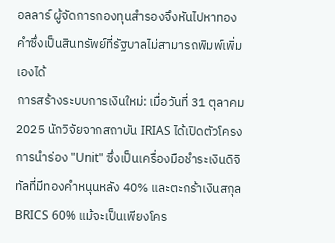อลลาร์ ผู้จัดการกองทุนสำรองจึงหันไปหาทองคำซึ่งเป็นสินทรัพย์ที่รัฐบาลไม่สามารถพิมพ์เพิ่มเองได้
การสร้างระบบการเงินใหม่: เมื่อวันที่ 31 ตุลาคม 2025 นักวิจัยจากสถาบัน IRIAS ได้เปิดตัวโครงการนำร่อง "Unit" ซึ่งเป็นเครื่องมือชำระเงินดิจิทัลที่มีทองคำหนุนหลัง 40% และตะกร้าเงินสกุล BRICS 60% แม้จะเป็นเพียงโคร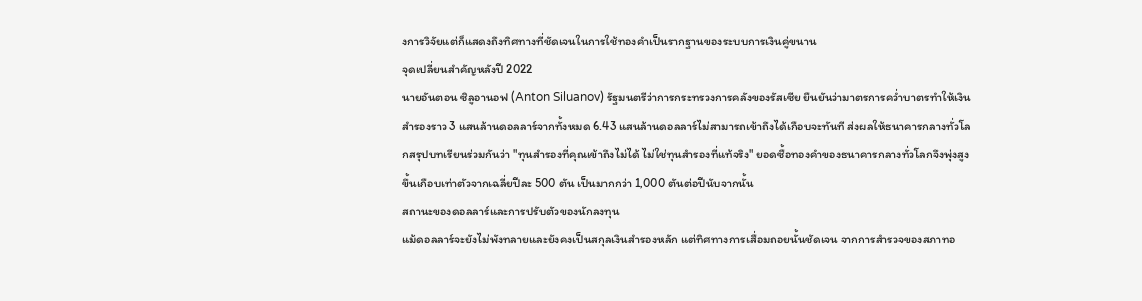งการวิจัยแต่ก็แสดงถึงทิศทางที่ชัดเจนในการใช้ทองคำเป็นรากฐานของระบบการเงินคู่ขนาน
จุดเปลี่ยนสำคัญหลังปี 2022
นายอันตอน ซิลูอานอฟ (Anton Siluanov) รัฐมนตรีว่าการกระทรวงการคลังของรัสเซีย ยืนยันว่ามาตรการคว่ำบาตรทำให้เงินสำรองราว 3 แสนล้านดอลลาร์จากทั้งหมด 6.43 แสนล้านดอลลาร์ไม่สามารถเข้าถึงได้เกือบจะทันที ส่งผลให้ธนาคารกลางทั่วโลกสรุปบทเรียนร่วมกันว่า "ทุนสำรองที่คุณเข้าถึงไม่ได้ ไม่ใช่ทุนสำรองที่แท้จริง" ยอดซื้อทองคำของธนาคารกลางทั่วโลกจึงพุ่งสูงขึ้นเกือบเท่าตัวจากเฉลี่ยปีละ 500 ตัน เป็นมากกว่า 1,000 ตันต่อปีนับจากนั้น
สถานะของดอลลาร์และการปรับตัวของนักลงทุน
แม้ดอลลาร์จะยังไม่พังทลายและยังคงเป็นสกุลเงินสำรองหลัก แต่ทิศทางการเสื่อมถอยนั้นชัดเจน จากการสำรวจของสภาทอ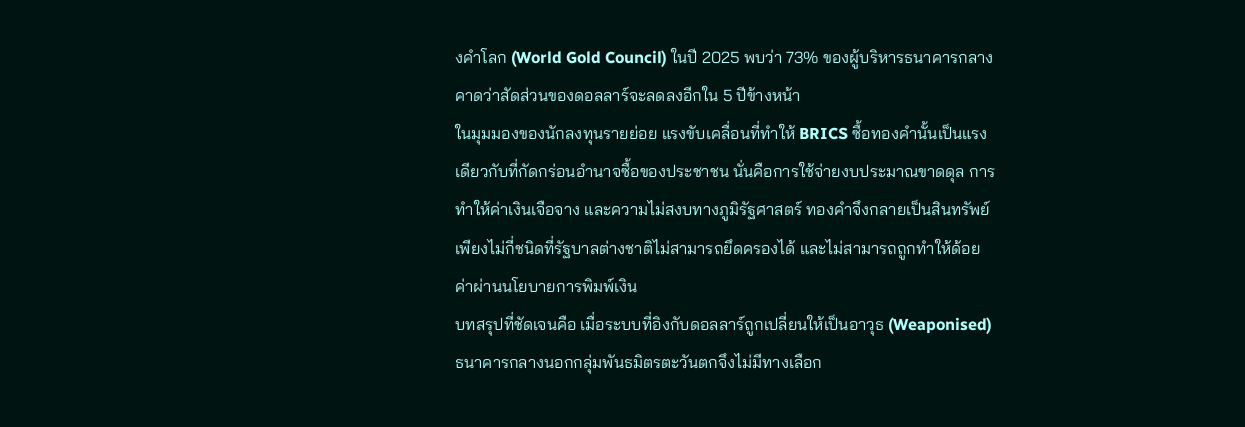งคำโลก (World Gold Council) ในปี 2025 พบว่า 73% ของผู้บริหารธนาคารกลางคาดว่าสัดส่วนของดอลลาร์จะลดลงอีกใน 5 ปีข้างหน้า
ในมุมมองของนักลงทุนรายย่อย แรงขับเคลื่อนที่ทำให้ BRICS ซื้อทองคำนั้นเป็นแรงเดียวกับที่กัดกร่อนอำนาจซื้อของประชาชน นั่นคือการใช้จ่ายงบประมาณขาดดุล การทำให้ค่าเงินเจือจาง และความไม่สงบทางภูมิรัฐศาสตร์ ทองคำจึงกลายเป็นสินทรัพย์เพียงไม่กี่ชนิดที่รัฐบาลต่างชาติไม่สามารถยึดครองได้ และไม่สามารถถูกทำให้ด้อยค่าผ่านนโยบายการพิมพ์เงิน
บทสรุปที่ชัดเจนคือ เมื่อระบบที่อิงกับดอลลาร์ถูกเปลี่ยนให้เป็นอาวุธ (Weaponised) ธนาคารกลางนอกกลุ่มพันธมิตรตะวันตกจึงไม่มีทางเลือก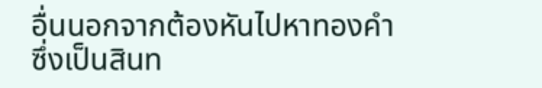อื่นนอกจากต้องหันไปหาทองคำ ซึ่งเป็นสินท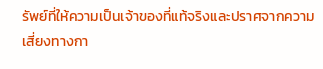รัพย์ที่ให้ความเป็นเจ้าของที่แท้จริงและปราศจากความเสี่ยงทางกา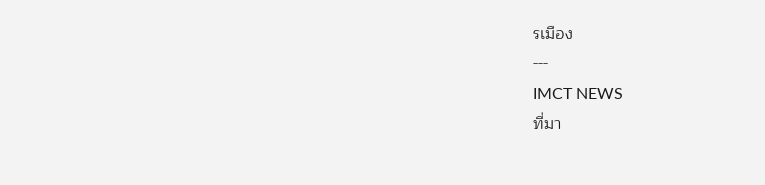รเมือง
---
IMCT NEWS
ที่มา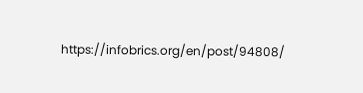https://infobrics.org/en/post/94808/